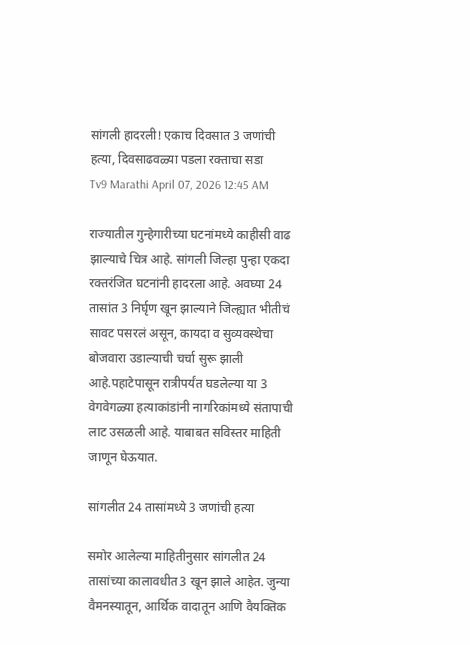सांगली हादरली! एकाच दिवसात 3 जणांची हत्या, दिवसाढवळ्या पडला रक्ताचा सडा
Tv9 Marathi April 07, 2026 12:45 AM

राज्यातील गुन्हेगारीच्या घटनांमध्ये काहीसी वाढ झाल्याचे चित्र आहे. सांगली जिल्हा पुन्हा एकदा रक्तरंजित घटनांनी हादरला आहे. अवघ्या 24 तासांत 3 निर्घृण खून झाल्याने जिल्ह्यात भीतीचं सावट पसरलं असून, कायदा व सुव्यवस्थेचा बोजवारा उडाल्याची चर्चा सुरू झाली आहे.पहाटेपासून रात्रीपर्यंत घडलेल्या या 3 वेगवेगळ्या हत्याकांडांनी नागरिकांमध्ये संतापाची लाट उसळली आहे. याबाबत सविस्तर माहिती जाणून घेऊयात.

सांगलीत 24 तासांमध्ये 3 जणांची हत्या

समोर आलेल्या माहितीनुसार सांगलीत 24 तासांच्या कालावधीत3 खून झाले आहेत. जुन्या वैमनस्यातून, आर्थिक वादातून आणि वैयक्तिक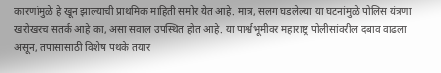कारणांमुळे हे खून झाल्याची प्राथमिक माहिती समोर येत आहे. मात्र, सलग घडलेल्या या घटनांमुळे पोलिस यंत्रणा खरोखरच सतर्क आहे का, असा सवाल उपस्थित होत आहे. या पार्श्वभूमीवर महाराष्ट्र पोलीसांवरील दबाव वाढला असून, तपासासाठी विशेष पथके तयार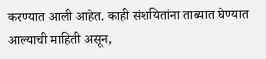करण्यात आली आहेत. काही संशयितांना ताब्यात घेण्यात आल्याची माहिती असून,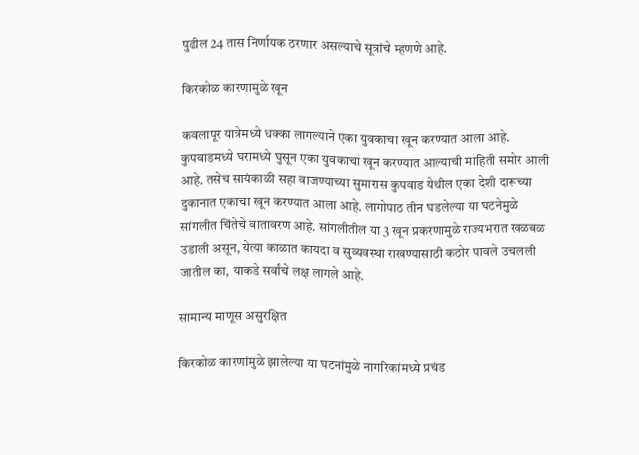पुढील 24 तास निर्णायक ठरणार असल्याचे सूत्रांचे म्हणणे आहे.

किरकोळ कारणामुळे खून

कवलापूर यात्रेमध्ये धक्का लागल्याने एका युवकाचा खून करण्यात आला आहे. कुपवाडमध्ये घरामध्ये घुसून एका युवकाचा खून करण्यात आल्याची माहिती समोर आली आहे. तसेच सायंकाळी सहा वाजण्याच्या सुमारास कुपवाड येथील एका देशी दारूच्या दुकानात एकाचा खून करण्यात आला आहे. लागोपाठ तीन घडलेल्या या घटनेमुळे सांगलीत चिंतेचे वातावरण आहे. सांगलीतील या 3 खून प्रकरणामुळे राज्यभरात खळबळ उडाली असून, येत्या काळात कायदा व सुव्यवस्था राखण्यासाठी कठोर पावले उचलली जातील का, याकडे सर्वांचे लक्ष लागले आहे.

सामान्य माणूस असुरक्षित

किरकोळ कारणांमुळे झालेल्या या घटनांमुळे नागरिकांमध्ये प्रचंड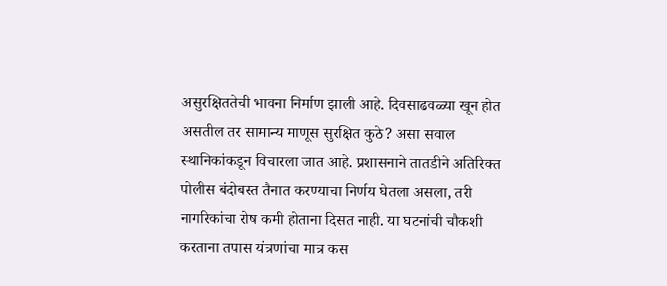असुरक्षिततेची भावना निर्माण झाली आहे. दिवसाढवळ्या खून होत असतील तर सामान्य माणूस सुरक्षित कुठे? असा सवाल स्थानिकांकडून विचारला जात आहे. प्रशासनाने तातडीने अतिरिक्त पोलीस बंदोबस्त तैनात करण्याचा निर्णय घेतला असला, तरी नागरिकांचा रोष कमी होताना दिसत नाही. या घटनांची चौकशी करताना तपास यंत्रणांचा मात्र कस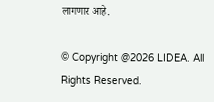लागणार आहे.

© Copyright @2026 LIDEA. All Rights Reserved.